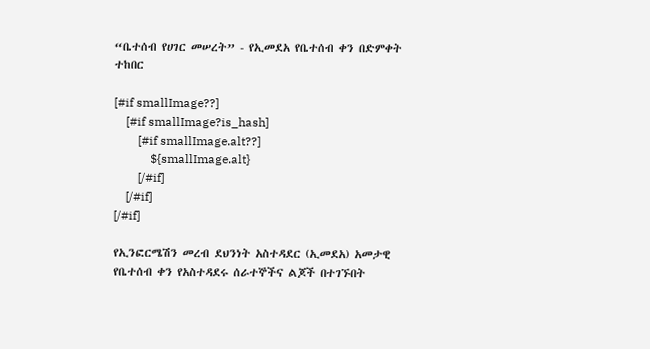“ቤተሰብ የሀገር መሠረት” - የኢመደአ የቤተሰብ ቀን በድምቀት ተከበር

[#if smallImage??]
    [#if smallImage?is_hash]
        [#if smallImage.alt??]
            ${smallImage.alt}
        [/#if]
    [/#if]
[/#if]

የኢንፎርሜሽን መረብ ደህንነት አስተዳደር (ኢመደአ) አመታዊ የቤተሰብ ቀን የአስተዳደሩ ሰራተኞችና ልጆች በተገኙበት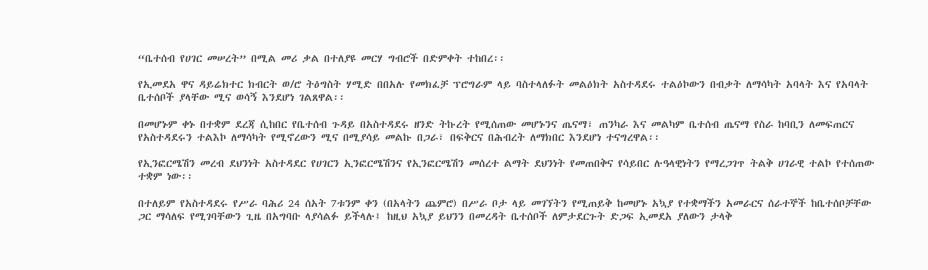“ቤተሰብ የሀገር መሠረት” በሚል መሪ ቃል በተለያዩ መርሃ ግብሮች በድምቀት ተከበረ፡፡

የኢመደአ ዋና ዳይሬክተር ክብርት ወ/ሮ ትዕግስት ሃሚድ በበአሉ የመክፈቻ ፕሮግራም ላይ ባስተላለፉት መልዕክት አስተዳደሩ ተልዕኮውን በብቃት ለማሳካት አባላት እና የአባላት ቤተሰቦች ያላቸው ሚና ወሳኝ እንደሆነ ገልጸዋል፡፡

በመሆኑም ቀኑ በተቋም ደረጃ ሲከበር የቤተሰብ ጉዳይ በአስተዳደሩ ዘንድ ትኩረት የሚሰጠው መሆኑንና ጤናማ፣ ጠንካራ እና መልካም ቤተሰብ ጤናማ የስራ ከባቢን ለመፍጠርና የአስተዳደሩን ተልእኮ ለማሳካት የሚኖረውን ሚና በሚያሳይ መልኩ በጋራ፣ በፍቅርና በሕብረት ለማክበር እንደሆነ ተናግረዋል፡፡

የኢንፎርሜሽን መረብ ደህንነት አስተዳደር የሀገርን ኢንፎርሜሽንና የኢንፎርሜሽን መሰረተ ልማት ደህንነት የመጠበቅና የሳይበር ሉዓላዊነትን የማረጋገጥ ትልቅ ሀገራዊ ተልኮ የተሰጠው ተቋም ነው፡፡

በተለይም የአስተዳደሩ የሥራ ባሕሪ 24 ሰአት 7ቱንም ቀን (በአላትን ጨምሮ) በሥራ ቦታ ላይ መገኘትን የሚጠይቅ ከመሆኑ አኳያ የተቋማችን አመራርና ሰራተኞች ከቤተሰቦቻቸው ጋር ማሳለፍ የሚገባቸውን ጊዜ በአግባቡ ላያሳልፉ ይችላሉ፤ ከዚህ አኳያ ይህንን በመረዳት ቤተሰቦች ለምታደርጉት ድጋፍ ኢመደአ ያለውን ታላቅ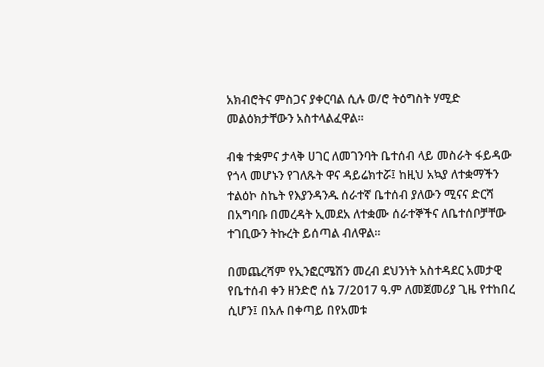አክብሮትና ምስጋና ያቀርባል ሲሉ ወ/ሮ ትዕግስት ሃሚድ መልዕክታቸውን አስተላልፈዋል፡፡

ብቁ ተቋምና ታላቅ ሀገር ለመገንባት ቤተሰብ ላይ መስራት ፋይዳው የጎላ መሆኑን የገለጹት ዋና ዳይሬክተሯ፤ ከዚህ አኳያ ለተቋማችን ተልዕኮ ስኬት የእያንዳንዱ ሰራተኛ ቤተሰብ ያለውን ሚናና ድርሻ በአግባቡ በመረዳት ኢመደአ ለተቋሙ ሰራተኞችና ለቤተሰቦቻቸው ተገቢውን ትኩረት ይሰጣል ብለዋል፡፡

በመጨረሻም የኢንፎርሜሽን መረብ ደህንነት አስተዳደር አመታዊ የቤተሰብ ቀን ዘንድሮ ሰኔ 7/2017 ዓ.ም ለመጀመሪያ ጊዜ የተከበረ ሲሆን፤ በአሉ በቀጣይ በየአመቱ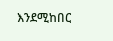እንደሚከበር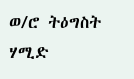ወ/ሮ ትዕግስት ሃሚድ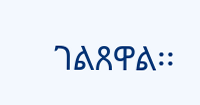ገልጸዋል፡፡